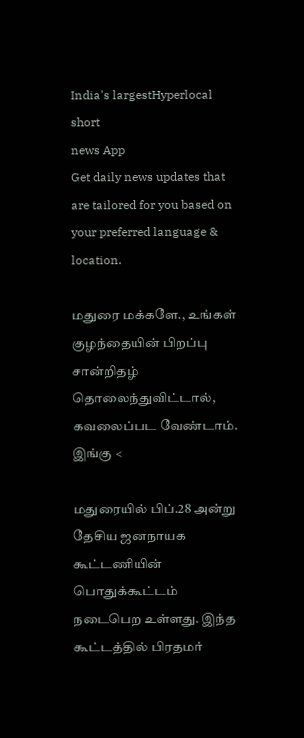India's largestHyperlocal short
news App
Get daily news updates that are tailored for you based on your preferred language & location.

மதுரை மக்களே., உங்கள் குழந்தையின் பிறப்பு சான்றிதழ் தொலைந்துவிட்டால், கவலைப்பட வேண்டாம். இங்கு <

மதுரையில் பிப்.28 அன்று தேசிய ஜனநாயக கூட்டணியின் பொதுக்கூட்டம் நடைபெற உள்ளது. இந்த கூட்டத்தில் பிரதமர்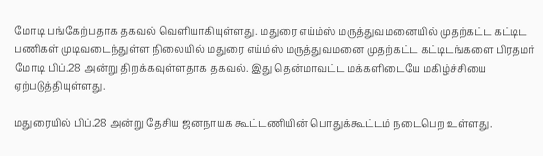மோடி பங்கேற்பதாக தகவல் வெளியாகியுள்ளது. மதுரை எய்ம்ஸ் மருத்துவமனையில் முதற்கட்ட கட்டிட பணிகள் முடிவடைந்துள்ள நிலையில் மதுரை எய்ம்ஸ் மருத்துவமனை முதற்கட்ட கட்டிடங்களை பிரதமர் மோடி பிப்.28 அன்று திறக்கவுள்ளதாக தகவல். இது தென்மாவட்ட மக்களிடையே மகிழ்ச்சியை ஏற்படுத்தியுள்ளது.

மதுரையில் பிப்.28 அன்று தேசிய ஜனநாயக கூட்டணியின் பொதுக்கூட்டம் நடைபெற உள்ளது.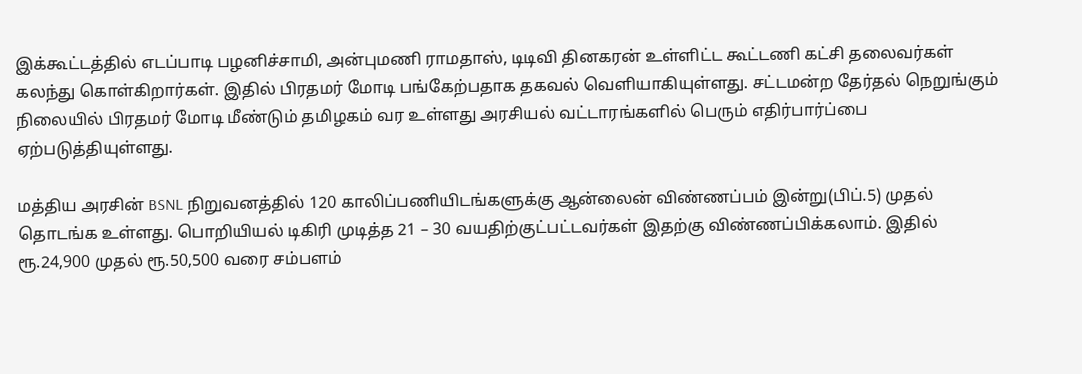இக்கூட்டத்தில் எடப்பாடி பழனிச்சாமி, அன்புமணி ராமதாஸ், டிடிவி தினகரன் உள்ளிட்ட கூட்டணி கட்சி தலைவர்கள் கலந்து கொள்கிறார்கள். இதில் பிரதமர் மோடி பங்கேற்பதாக தகவல் வெளியாகியுள்ளது. சட்டமன்ற தேர்தல் நெறுங்கும் நிலையில் பிரதமர் மோடி மீண்டும் தமிழகம் வர உள்ளது அரசியல் வட்டாரங்களில் பெரும் எதிர்பார்ப்பை ஏற்படுத்தியுள்ளது.

மத்திய அரசின் BSNL நிறுவனத்தில் 120 காலிப்பணியிடங்களுக்கு ஆன்லைன் விண்ணப்பம் இன்று(பிப்.5) முதல் தொடங்க உள்ளது. பொறியியல் டிகிரி முடித்த 21 – 30 வயதிற்குட்பட்டவர்கள் இதற்கு விண்ணப்பிக்கலாம். இதில் ரூ.24,900 முதல் ரூ.50,500 வரை சம்பளம்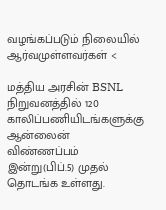வழங்கப்படும் நிலையில் ஆர்வமுள்ளவர்கள் <

மத்திய அரசின் BSNL நிறுவனத்தில் 120 காலிப்பணியிடங்களுக்கு ஆன்லைன் விண்ணப்பம் இன்று(பிப்.5) முதல் தொடங்க உள்ளது.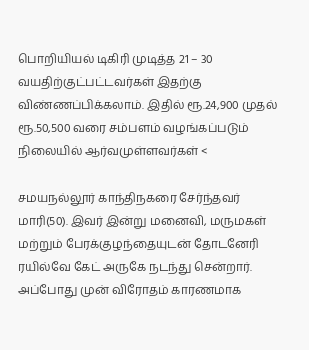பொறியியல் டிகிரி முடித்த 21 – 30 வயதிற்குட்பட்டவர்கள் இதற்கு விண்ணப்பிக்கலாம். இதில் ரூ.24,900 முதல் ரூ.50,500 வரை சம்பளம் வழங்கப்படும் நிலையில் ஆர்வமுள்ளவர்கள் <

சமயநல்லூர் காந்திநகரை சேர்ந்தவர் மாரி(50). இவர் இன்று மனைவி, மருமகள் மற்றும் பேரக்குழந்தையுடன் தோடனேரி ரயில்வே கேட் அருகே நடந்து சென்றார். அப்போது முன் விரோதம் காரணமாக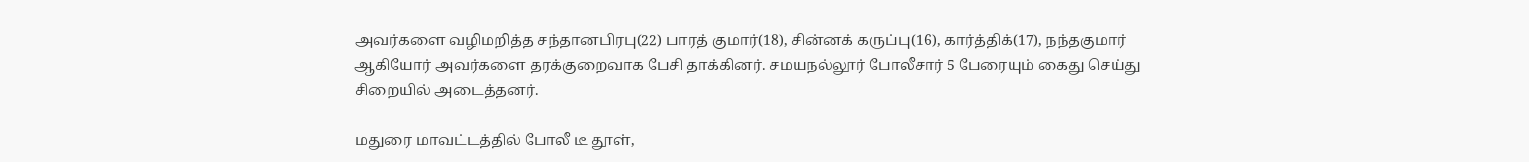அவர்களை வழிமறித்த சந்தானபிரபு(22) பாரத் குமார்(18), சின்னக் கருப்பு(16), கார்த்திக்(17), நந்தகுமார் ஆகியோர் அவர்களை தரக்குறைவாக பேசி தாக்கினர். சமயநல்லூர் போலீசார் 5 பேரையும் கைது செய்து சிறையில் அடைத்தனர்.

மதுரை மாவட்டத்தில் போலீ டீ தூள்,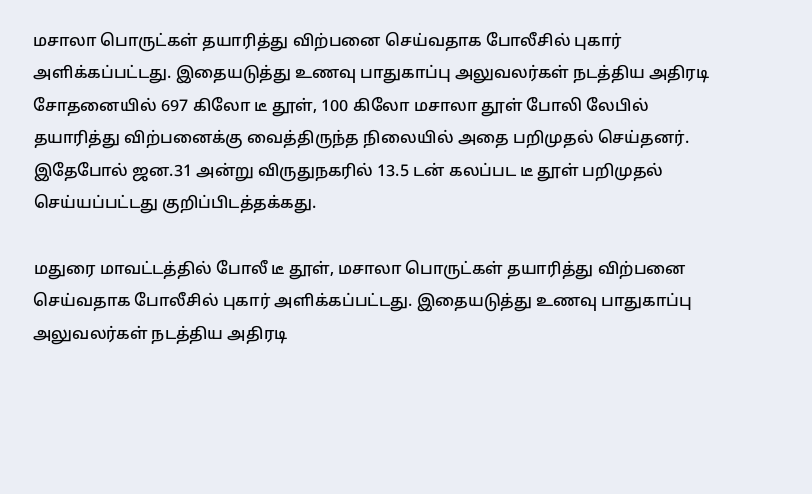மசாலா பொருட்கள் தயாரித்து விற்பனை செய்வதாக போலீசில் புகார் அளிக்கப்பட்டது. இதையடுத்து உணவு பாதுகாப்பு அலுவலர்கள் நடத்திய அதிரடி சோதனையில் 697 கிலோ டீ தூள், 100 கிலோ மசாலா தூள் போலி லேபில் தயாரித்து விற்பனைக்கு வைத்திருந்த நிலையில் அதை பறிமுதல் செய்தனர். இதேபோல் ஜன.31 அன்று விருதுநகரில் 13.5 டன் கலப்பட டீ தூள் பறிமுதல் செய்யப்பட்டது குறிப்பிடத்தக்கது.

மதுரை மாவட்டத்தில் போலீ டீ தூள், மசாலா பொருட்கள் தயாரித்து விற்பனை செய்வதாக போலீசில் புகார் அளிக்கப்பட்டது. இதையடுத்து உணவு பாதுகாப்பு அலுவலர்கள் நடத்திய அதிரடி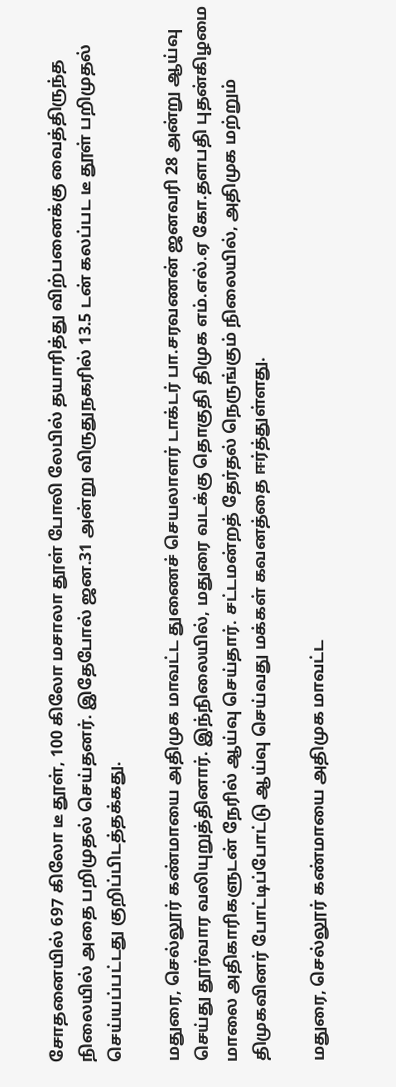சோதனையில் 697 கிலோ டீ தூள், 100 கிலோ மசாலா தூள் போலி லேபில் தயாரித்து விற்பனைக்கு வைத்திருந்த நிலையில் அதை பறிமுதல் செய்தனர். இதேபோல் ஜன.31 அன்று விருதுநகரில் 13.5 டன் கலப்பட டீ தூள் பறிமுதல் செய்யப்பட்டது குறிப்பிடத்தக்கது.

மதுரை, செல்லூர் கண்மாயை அதிமுக மாவட்ட துணைச் செயலாளர் டாக்டர் பா.சரவணன் ஜனவரி 28 அன்று ஆய்வு செய்து தூர்வார வலியுறுத்தினார். இந்நிலையில், மதுரை வடக்கு தொகுதி திமுக எம்.எல்.ஏ கோ.தளபதி புதன்கிழமை மாலை அதிகாரிகளுடன் நேரில் ஆய்வு செய்தார். சட்டமன்றத் தேர்தல் நெருங்கும் நிலையில், அதிமுக மற்றும் திமுகவினர் போட்டிப்போட்டு ஆய்வு செய்வது மக்கள் கவனத்தை ஈர்த்துள்ளது.

மதுரை, செல்லூர் கண்மாயை அதிமுக மாவட்ட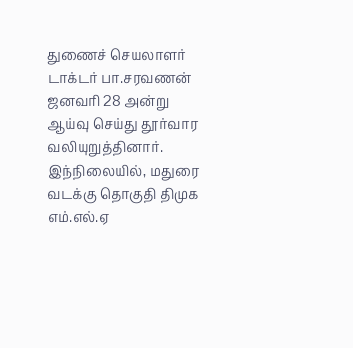துணைச் செயலாளர் டாக்டர் பா.சரவணன் ஜனவரி 28 அன்று ஆய்வு செய்து தூர்வார வலியுறுத்தினார். இந்நிலையில், மதுரை வடக்கு தொகுதி திமுக எம்.எல்.ஏ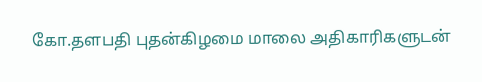கோ.தளபதி புதன்கிழமை மாலை அதிகாரிகளுடன்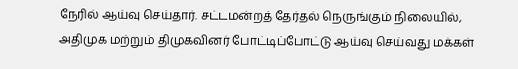நேரில் ஆய்வு செய்தார். சட்டமன்றத் தேர்தல் நெருங்கும் நிலையில், அதிமுக மற்றும் திமுகவினர் போட்டிப்போட்டு ஆய்வு செய்வது மக்கள்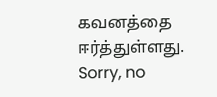கவனத்தை ஈர்த்துள்ளது.
Sorry, no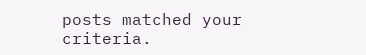posts matched your criteria.